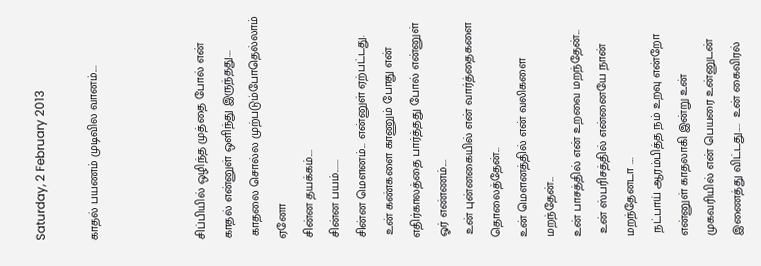Saturday, 2 February 2013

காதல் பயணம் முடிவில வானம்....



சிப்பியில் ஒழிந்த முத்தை போல் என் காதல் என்னுள் ஒளிந்து இருந்தது....
 காதலை சொல்ல முற்படும்போதெல்லாம் ஏனோ
சின்ன தயக்கம்....
சின்ன பயம்.......
சின்ன மௌனம்... என்னுள் ஏற்பட்டது.
 உன் கண்களை காணும் போது என் எதிர்காலத்தை பார்த்தது போல் என்னுள் ஓர் எண்ணம்....
 உன் புன்னகையில் என் வார்த்தைகளை தொலைத்தேன்...
உன் மௌனத்தில் என் வலிகளை மறந்தேன்...
உன் பாசத்தில் என் உறவை மறந்தேன்...
 உன் ஸ்பரிசத்தில் என்னையே நான் மறந்தேனடா ....
 நட்பாய் ஆரம்பித்த நம் உறவு என்றோ என்னுள் காதலாகி இன்று உன் முகவரியில் என் பெயரை உன்னுடன் இணைத்து விட்டது.....  உன் கைவிரல்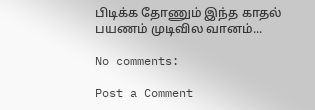பிடிக்க தோணும் இந்த காதல் பயணம் முடிவில வானம்...

No comments:

Post a Comment